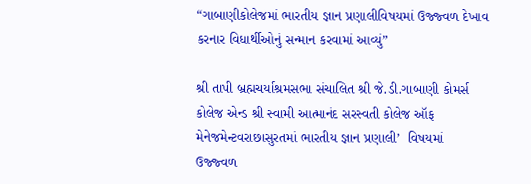“ગાબાણીકોલેજમાં ભારતીય જ્ઞાન પ્રણાલીવિષયમાં ઉજ્જ્વળ દેખાવ કરનાર વિધાર્થીઓનું સન્માન કરવામાં આવ્યું”

શ્રી તાપી બ્રહ્મચર્યાશ્રમસભા સંચાલિત શ્રી જે.ડી.ગાબાણી કોમર્સ કોલેજ એન્ડ શ્રી સ્વામી આત્માનંદ સરસ્વતી કોલેજ ઑફ મેનેજમેન્ટવરાછાસુરતમાં ભારતીય જ્ઞાન પ્રણાલી’  વિષયમાં ઉજ્જ્વળ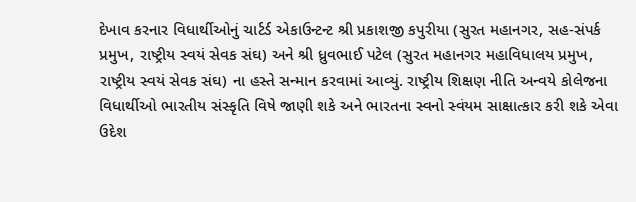દેખાવ કરનાર વિધાર્થીઓનું ચાર્ટર્ડ એકાઉન્ટન્ટ શ્રી પ્રકાશજી કપુરીયા (સુરત મહાનગર, સહ-સંપર્ક પ્રમુખ, રાષ્ટ્રીય સ્વયં સેવક સંઘ) અને શ્રી ધ્રુવભાઈ પટેલ (સુરત મહાનગર મહાવિધાલય પ્રમુખ, રાષ્ટ્રીય સ્વયં સેવક સંઘ) ના હસ્તે સન્માન કરવામાં આવ્યું. રાષ્ટ્રીય શિક્ષણ નીતિ અન્વયે કોલેજના વિધાર્થીઓ ભારતીય સંસ્કૃતિ વિષે જાણી શકે અને ભારતના સ્વનો સ્વંયમ સાક્ષાત્કાર કરી શકે એવા ઉદેશ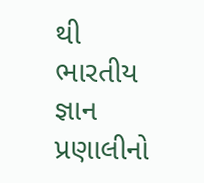થી ભારતીય જ્ઞાન પ્રણાલીનો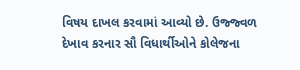વિષય દાખલ કરવામાં આવ્યો છે. ઉજ્જ્વળ દેખાવ કરનાર સૌ વિધાર્થીઓને કોલેજના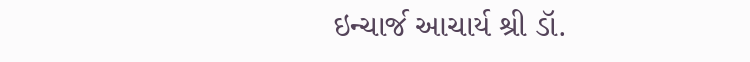ઇન્ચાર્જ આચાર્ય શ્રી ડૉ.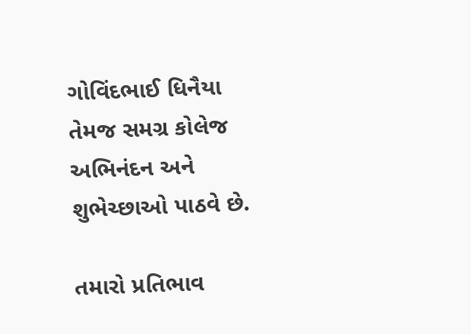ગોવિંદભાઈ ધિનૈયા તેમજ સમગ્ર કોલેજ અભિનંદન અને શુભેચ્છાઓ પાઠવે છે.

તમારો પ્રતિભાવ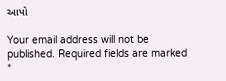આપો

Your email address will not be published. Required fields are marked *